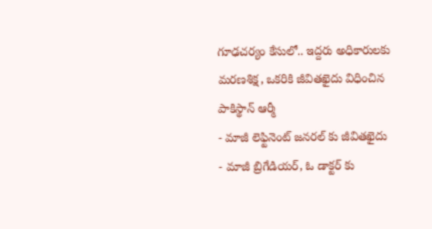గూఢచర్యం కేసులో.. ఇద్దరు అధికారులకు మరణశిక్ష, ఒకరికి జీవితఖైదు విధించిన పాకిస్థాన్ ఆర్మీ
- మాజీ లెఫ్టినెంట్ జనరల్ కు జీవితఖైదు
- మాజీ బ్రిగేడియర్, ఓ డాక్టర్ కు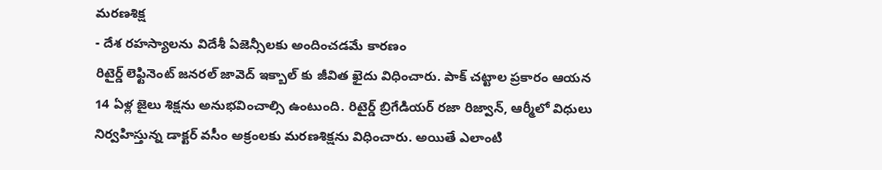మరణశిక్ష
- దేశ రహస్యాలను విదేశీ ఏజెన్సీలకు అందించడమే కారణం
రిటైర్డ్ లెఫ్టినెంట్ జనరల్ జావెద్ ఇక్బాల్ కు జీవిత ఖైదు విధించారు. పాక్ చట్టాల ప్రకారం ఆయన 14 ఏళ్ల జైలు శిక్షను అనుభవించాల్సి ఉంటుంది. రిటైర్డ్ బ్రిగేడియర్ రజా రిజ్వాన్, ఆర్మీలో విధులు నిర్వహిస్తున్న డాక్టర్ వసీం అక్రంలకు మరణశిక్షను విధించారు. అయితే ఎలాంటి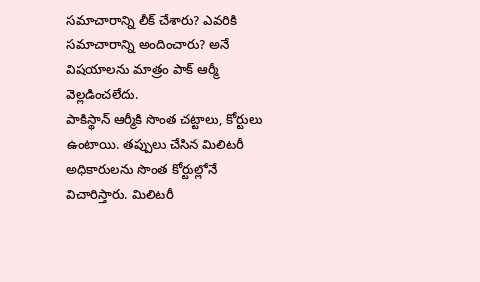సమాచారాన్ని లీక్ చేశారు? ఎవరికి సమాచారాన్ని అందించారు? అనే విషయాలను మాత్రం పాక్ ఆర్మీ వెల్లడించలేదు.
పాకిస్థాన్ ఆర్మీకి సొంత చట్టాలు, కోర్టులు ఉంటాయి. తప్పులు చేసిన మిలిటరీ అధికారులను సొంత కోర్టుల్లోనే విచారిస్తారు. మిలిటరీ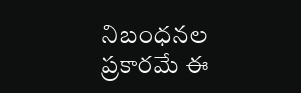నిబంధనల ప్రకారమే ఈ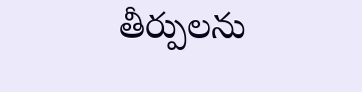తీర్పులను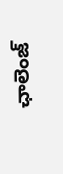ఛాలెంజ్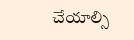చేయాల్సి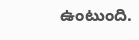ఉంటుంది.